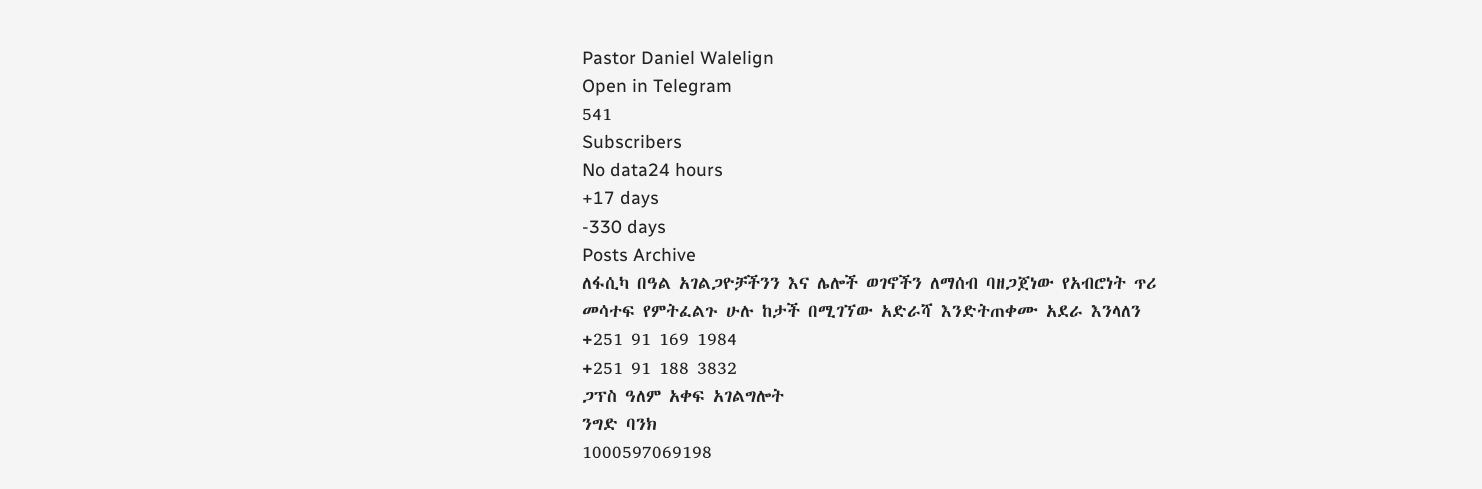Pastor Daniel Walelign
Open in Telegram
541
Subscribers
No data24 hours
+17 days
-330 days
Posts Archive
ለፋሲካ በዓል አገልጋዮቻችንን እና ሌሎች ወገኖችን ለማሰብ ባዘጋጀነው የአብሮነት ጥሪ መሳተፍ የምትፈልጉ ሁሉ ከታች በሚገኘው አድራሻ እንድትጠቀሙ አደራ እንላለን
+251 91 169 1984
+251 91 188 3832
ጋፕስ ዓለም አቀፍ አገልግሎት
ንግድ ባንክ
1000597069198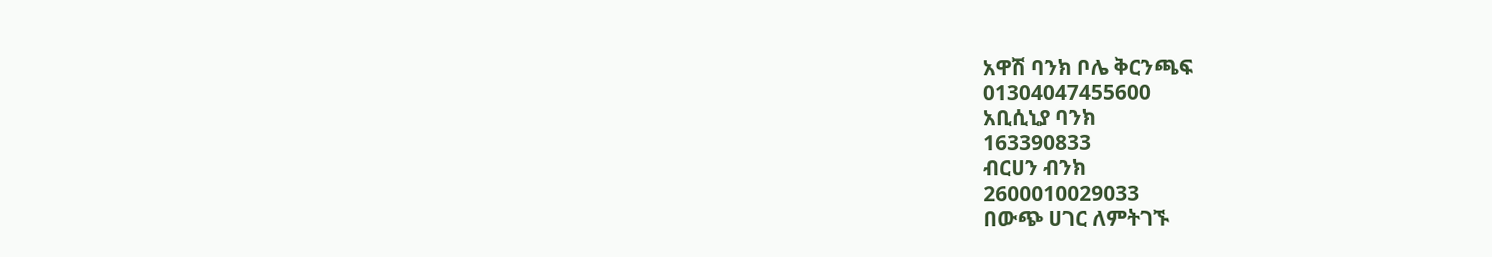አዋሽ ባንክ ቦሌ ቅርንጫፍ
01304047455600
አቢሲኒያ ባንክ
163390833
ብርሀን ብንክ
2600010029033
በውጭ ሀገር ለምትገኙ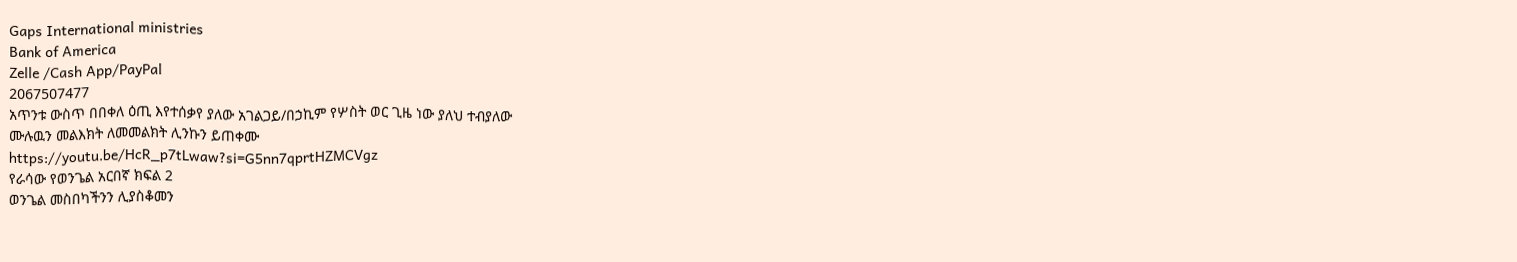Gaps International ministries
Bank of America
Zelle /Cash App/PayPal
2067507477
አጥንቱ ውስጥ በበቀለ ዕጢ እየተሰቃየ ያለው አገልጋይ/በኃኪም የሦስት ወር ጊዜ ነው ያለህ ተብያለው
ሙሉዉን መልእክት ለመመልክት ሊንኩን ይጠቀሙ
https://youtu.be/HcR_p7tLwaw?si=G5nn7qprtHZMCVgz
የራሳው የወንጌል አርበኛ ክፍል 2
ወንጌል መስበካችንን ሊያስቆመን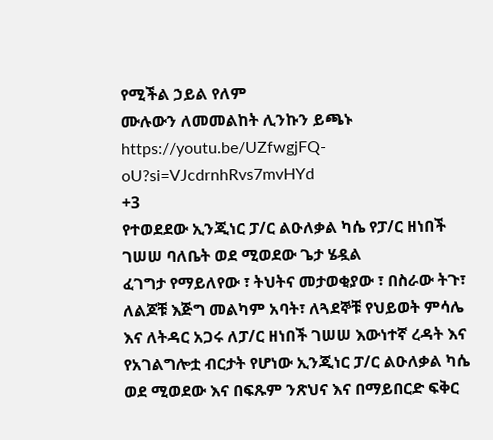የሚችል ኃይል የለም
ሙሉውን ለመመልከት ሊንኩን ይጫኑ
https://youtu.be/UZfwgjFQ-oU?si=VJcdrnhRvs7mvHYd
+3
የተወደደው ኢንጂነር ፓ/ር ልዑለቃል ካሴ የፓ/ር ዘነበች ገሠሠ ባለቤት ወደ ሚወደው ጌታ ሄዷል
ፈገግታ የማይለየው ፣ ትህትና መታወቂያው ፣ በስራው ትጉ፣ ለልጆቹ እጅግ መልካም አባት፣ ለጓደኞቹ የህይወት ምሳሌ እና ለትዳር አጋሩ ለፓ/ር ዘነበች ገሠሠ እውነተኛ ረዳት እና የአገልግሎቷ ብርታት የሆነው ኢንጂነር ፓ/ር ልዑለቃል ካሴ ወደ ሚወደው እና በፍጹም ንጽህና እና በማይበርድ ፍቅር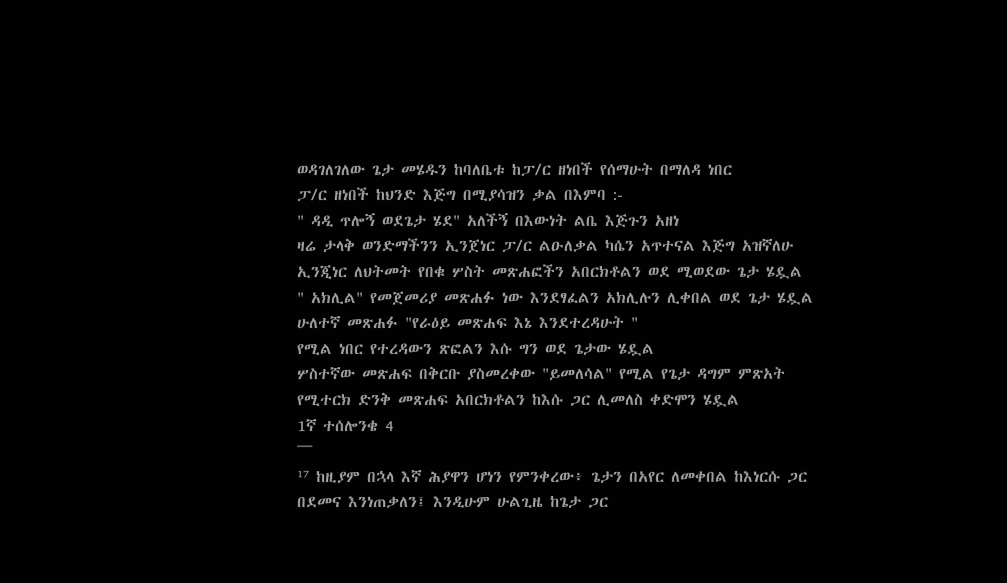ወዳገለገለው ጌታ መሄዱን ከባለቤቱ ከፓ/ር ዘነበች የሰማሁት በማለዳ ነበር
ፓ/ር ዘነበች ከህንድ እጅግ በሚያሳዝን ቃል በእምባ :-
" ዳዲ ጥሎኝ ወደጌታ ሄደ" አለችኝ በእውነት ልቤ እጅጉን አዘነ
ዛሬ ታላቅ ወንድማችንን ኢንጀነር ፓ/ር ልዑለቃል ካሴን አጥተናል እጅግ አዝኛለሁ
ኢንጂነር ለህትመት የበቁ ሦስት መጽሐፎችን አበርክቶልን ወደ ሚወደው ጌታ ሄዷል
" አክሊል" የመጀመሪያ መጽሐፉ ነው እንደፃፈልን አክሊሉን ሊቀበል ወደ ጌታ ሄዷል
ሁለተኛ መጽሐፉ "የራዕይ መጽሐፍ እኔ እንደተረዳሁት "
የሚል ነበር የተረዳውን ጽፎልን እሱ ግን ወደ ጌታው ሄዷል
ሦስተኛው መጽሐፍ በቅርቡ ያስመረቀው "ይመለሳል" የሚል የጌታ ዳግም ምጽአት የሚተርክ ድንቅ መጽሐፍ አበርክቶልን ከእሱ ጋር ሊመለስ ቀድሞን ሄዷል
1ኛ ተሰሎንቄ 4
¯¯¯
¹⁷ ከዚያም በኋላ እኛ ሕያዋን ሆነን የምንቀረው፥ ጌታን በአየር ለመቀበል ከእነርሱ ጋር በደመና እንነጠቃለን፤ እንዲሁም ሁልጊዜ ከጌታ ጋር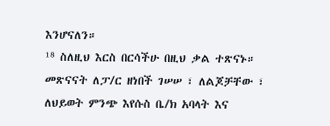እንሆናለን።
¹⁸ ስለዚህ እርስ በርሳችሁ በዚህ ቃል ተጽናኑ።
መጽናናት ለፓ/ር ዘነበች ገሠሠ ፣ ለልጆቻቸው ፣ ለህይወት ምንጭ እየሱስ ቤ/ክ አባላት እና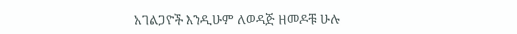አገልጋዮች እንዲሁም ለወዳጅ ዘመዶቹ ሁሉ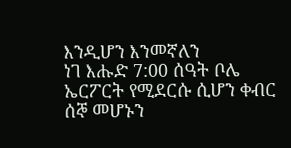እንዲሆን እንመኛለን
ነገ እሑድ 7:00 ሰዓት ቦሌ ኤርፖርት የሚደርሱ ሲሆን ቀብር ሰኞ መሆኑን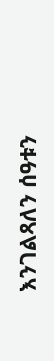እንገልጻለን ሰዓቱን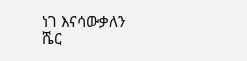ነገ እናሳውቃለን
ሼር